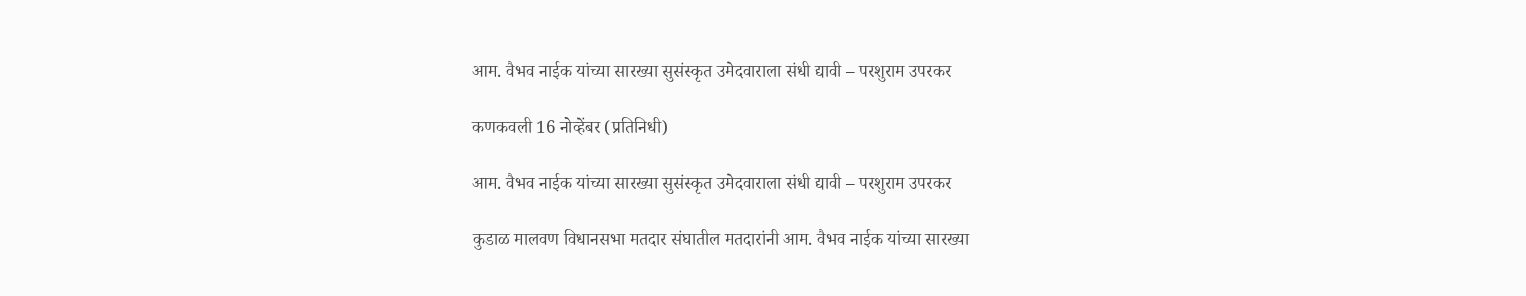आम. वैभव नाईक यांच्या सारख्या सुसंस्कृत उमेदवाराला‌ संधी द्यावी – परशुराम उपरकर

कणकवली 16 नोव्हेंबर (प्रतिनिधी)

आम. वैभव नाईक यांच्या सारख्या सुसंस्कृत उमेदवाराला‌ संधी द्यावी – परशुराम उपरकर

कुडाळ मालवण विधानसभा मतदार संघातील मतदारांनी आम. वैभव नाईक यांच्या सारख्या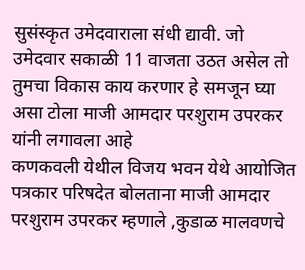सुसंस्कृत उमेदवाराला संधी द्यावी. जो उमेदवार सकाळी 11 वाजता उठत असेल तो तुमचा विकास काय करणार हे समजून घ्या असा टोला माजी आमदार परशुराम उपरकर यांनी लगावला आहे
कणकवली येथील विजय भवन येथे आयोजित पत्रकार परिषदेत बोलताना माजी आमदार परशुराम उपरकर म्हणाले ,कुडाळ मालवणचे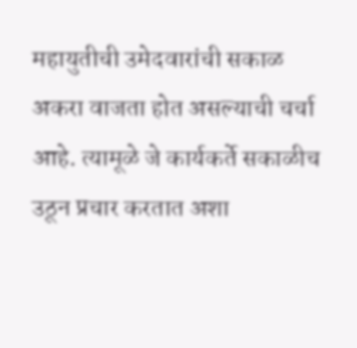महायुतीची उमेदवारांची सकाळ अकरा वाजता होत असल्याची चर्चा आहे. त्यामूळे जे कार्यकर्ते सकाळीच उठून प्रचार करतात अशा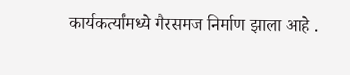कार्यकर्त्यांमध्ये गैरसमज निर्माण झाला आहे .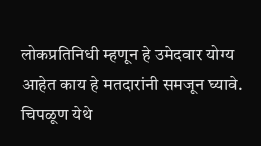लोकप्रतिनिधी म्हणून हे उमेदवार योग्य आहेत काय हे मतदारांनी समजून घ्यावे. चिपळूण येथे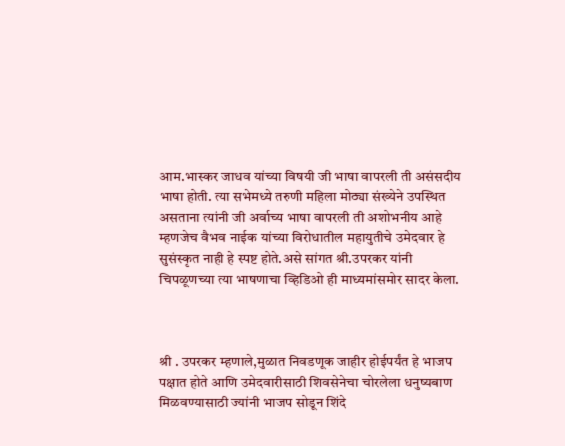आम.भास्कर जाधव यांच्या विषयी जी भाषा वापरली ती असंसदीय भाषा होती. त्या सभेमध्ये तरुणी महिला मोठ्या संख्येने उपस्थित असताना त्यांनी जी अर्वाच्य भाषा वापरली ती अशोभनीय आहे म्हणजेच वैभव नाईक यांच्या विरोधातील महायुतीचे उमेदवार हे सुसंस्कृत नाही हे स्पष्ट होते.असे सांगत श्री.उपरकर यांनी चिपळूणच्या त्या भाषणाचा व्हिडिओ ही माध्यमांसमोर सादर केला.



श्री . उपरकर म्हणाले,मुळात निवडणूक जाहीर होईपर्यंत हे भाजप पक्षात होते आणि उमेदवारीसाठी शिवसेनेचा चोरलेला धनुष्यबाण मिळवण्यासाठी ज्यांनी भाजप सोडून शिंदे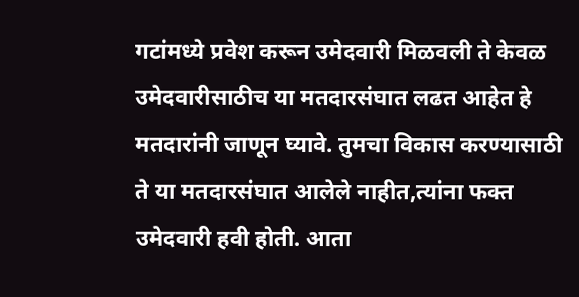गटांमध्ये प्रवेश करून उमेदवारी मिळवली ते केवळ उमेदवारीसाठीच या मतदारसंघात लढत आहेत हे मतदारांनी जाणून घ्यावे. तुमचा विकास करण्यासाठी ते या मतदारसंघात आलेले नाहीत,त्यांना फक्त उमेदवारी हवी होती. आता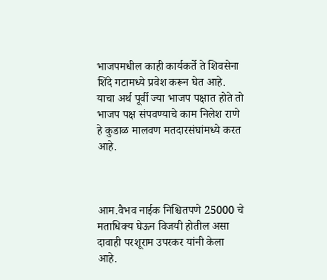भाजपमधील काही कार्यकर्ते ते शिवसेना शिंदे गटामध्ये प्रवेश करून घेत आहे. याचा अर्थ पूर्वी ज्या भाजप पक्षात होते तो भाजप पक्ष संपवण्याचे काम निलेश राणे हे कुडाळ मालवण मतदारसंघांमध्ये करत आहे.



आम.वैभव नाईक निश्चितपणे 25000 चे मताधिक्य घेऊन विजयी होतील असा दावाही परशूराम उपरकर यांनी केला आहे.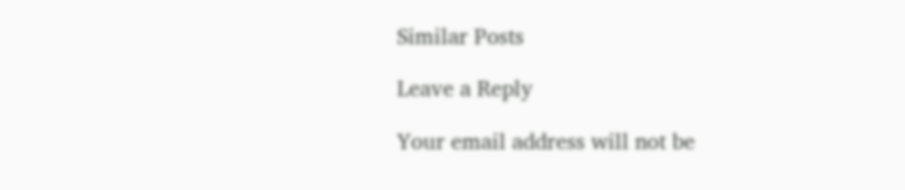Similar Posts

Leave a Reply

Your email address will not be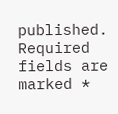published. Required fields are marked *